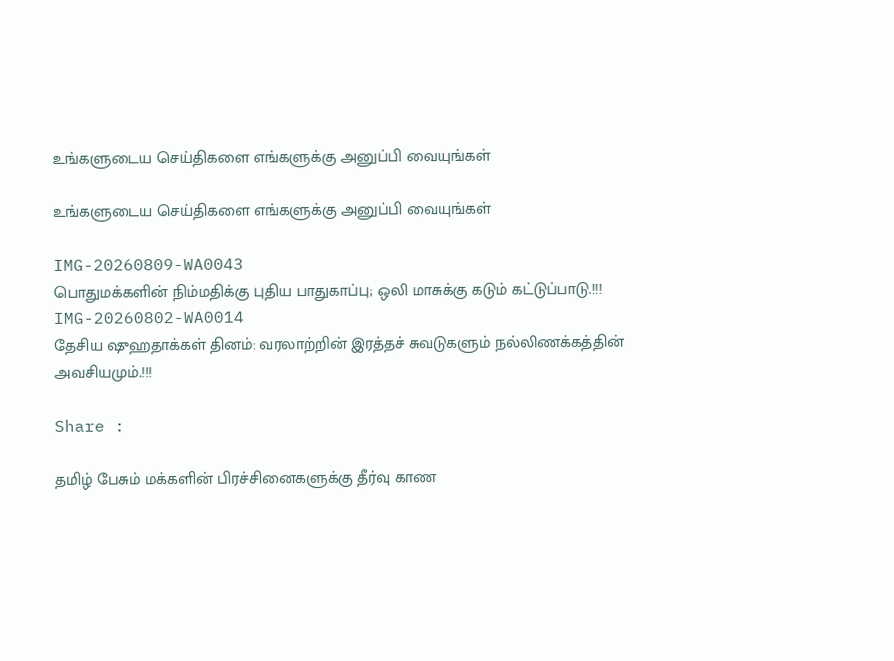உங்களுடைய செய்திகளை எங்களுக்கு அனுப்பி வையுங்கள்

உங்களுடைய செய்திகளை எங்களுக்கு அனுப்பி வையுங்கள்

IMG-20260809-WA0043
பொதுமக்களின் நிம்மதிக்கு புதிய பாதுகாப்பு; ஒலி மாசுக்கு கடும் கட்டுப்பாடு.!!!
IMG-20260802-WA0014
தேசிய ஷுஹதாக்கள் தினம்: வரலாற்றின் இரத்தச் சுவடுகளும் நல்லிணக்கத்தின் அவசியமும்.!!!

Share :

தமிழ் பேசும் மக்களின் பிரச்சினைகளுக்கு தீர்வு காண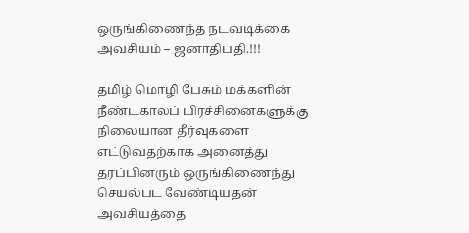ஒருங்கிணைந்த நடவடிக்கை அவசியம் – ஜனாதிபதி.!!!

தமிழ் மொழி பேசும் மக்களின் நீண்டகாலப் பிரச்சினைகளுக்கு நிலையான தீர்வுகளை எட்டுவதற்காக அனைத்து தரப்பினரும் ஒருங்கிணைந்து செயல்பட வேண்டியதன் அவசியத்தை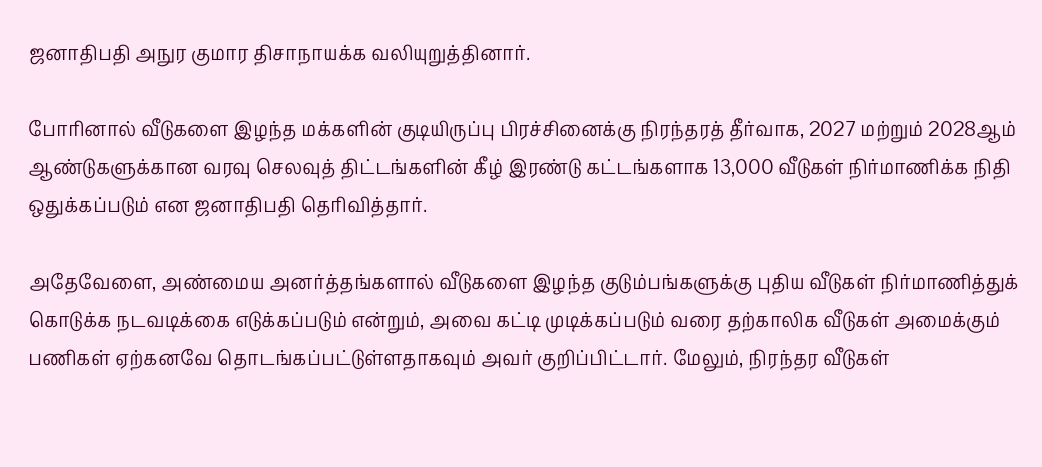ஜனாதிபதி அநுர குமார திசாநாயக்க வலியுறுத்தினார்.

போரினால் வீடுகளை இழந்த மக்களின் குடியிருப்பு பிரச்சினைக்கு நிரந்தரத் தீர்வாக, 2027 மற்றும் 2028ஆம் ஆண்டுகளுக்கான வரவு செலவுத் திட்டங்களின் கீழ் இரண்டு கட்டங்களாக 13,000 வீடுகள் நிர்மாணிக்க நிதி ஒதுக்கப்படும் என ஜனாதிபதி தெரிவித்தார்.

அதேவேளை, அண்மைய அனர்த்தங்களால் வீடுகளை இழந்த குடும்பங்களுக்கு புதிய வீடுகள் நிர்மாணித்துக் கொடுக்க நடவடிக்கை எடுக்கப்படும் என்றும், அவை கட்டி முடிக்கப்படும் வரை தற்காலிக வீடுகள் அமைக்கும் பணிகள் ஏற்கனவே தொடங்கப்பட்டுள்ளதாகவும் அவர் குறிப்பிட்டார். மேலும், நிரந்தர வீடுகள்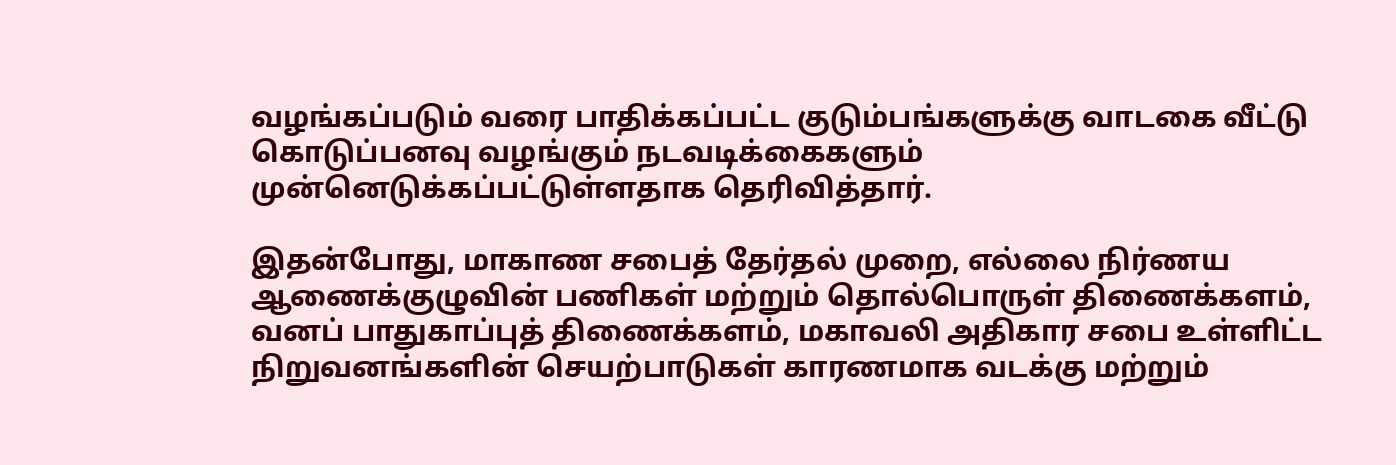வழங்கப்படும் வரை பாதிக்கப்பட்ட குடும்பங்களுக்கு வாடகை வீட்டு கொடுப்பனவு வழங்கும் நடவடிக்கைகளும் முன்னெடுக்கப்பட்டுள்ளதாக தெரிவித்தார்.

இதன்போது, மாகாண சபைத் தேர்தல் முறை, எல்லை நிர்ணய ஆணைக்குழுவின் பணிகள் மற்றும் தொல்பொருள் திணைக்களம், வனப் பாதுகாப்புத் திணைக்களம், மகாவலி அதிகார சபை உள்ளிட்ட நிறுவனங்களின் செயற்பாடுகள் காரணமாக வடக்கு மற்றும்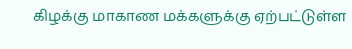கிழக்கு மாகாண மக்களுக்கு ஏற்பட்டுள்ள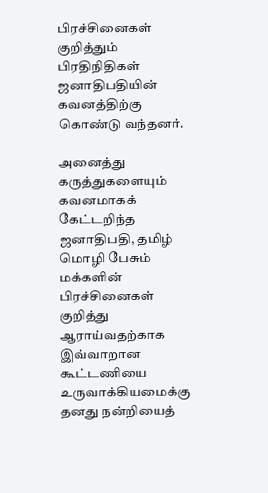பிரச்சினைகள் குறித்தும் பிரதிநிதிகள் ஜனாதிபதியின் கவனத்திற்கு கொண்டு வந்தனர்.

அனைத்து கருத்துகளையும் கவனமாகக் கேட்டறிந்த ஜனாதிபதி, தமிழ் மொழி பேசும் மக்களின் பிரச்சினைகள் குறித்து ஆராய்வதற்காக இவ்வாறான கூட்டணியை உருவாக்கியமைக்கு தனது நன்றியைத்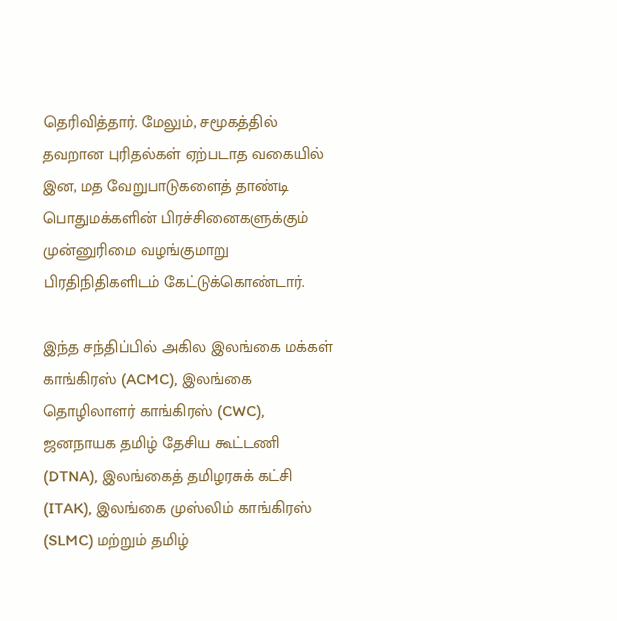தெரிவித்தார். மேலும், சமூகத்தில் தவறான புரிதல்கள் ஏற்படாத வகையில் இன, மத வேறுபாடுகளைத் தாண்டி பொதுமக்களின் பிரச்சினைகளுக்கும் முன்னுரிமை வழங்குமாறு பிரதிநிதிகளிடம் கேட்டுக்கொண்டார்.

இந்த சந்திப்பில் அகில இலங்கை மக்கள் காங்கிரஸ் (ACMC), இலங்கை தொழிலாளர் காங்கிரஸ் (CWC), ஜனநாயக தமிழ் தேசிய கூட்டணி (DTNA), இலங்கைத் தமிழரசுக் கட்சி (ITAK), இலங்கை முஸ்லிம் காங்கிரஸ் (SLMC) மற்றும் தமிழ்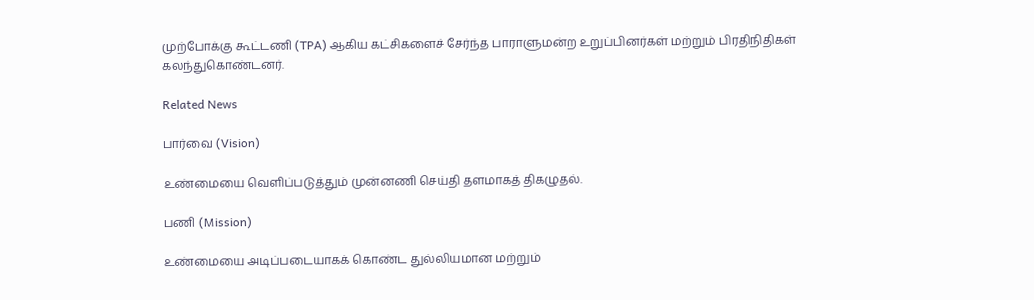முற்போக்கு கூட்டணி (TPA) ஆகிய கட்சிகளைச் சேர்ந்த பாராளுமன்ற உறுப்பினர்கள் மற்றும் பிரதிநிதிகள் கலந்துகொண்டனர்.

Related News

பார்வை (Vision)

உண்மையை வெளிப்படுத்தும் முன்னணி செய்தி தளமாகத் திகழுதல்.

பணி (Mission)

உண்மையை அடிப்படையாகக் கொண்ட துல்லியமான மற்றும்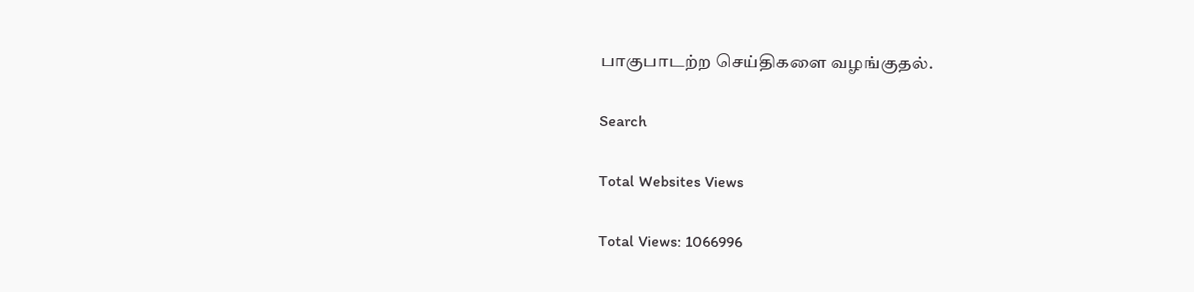பாகுபாடற்ற செய்திகளை வழங்குதல்.

Search

Total Websites Views

Total Views: 1066996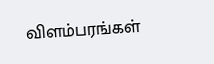விளம்பரங்கள்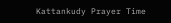Kattankudy Prayer Time